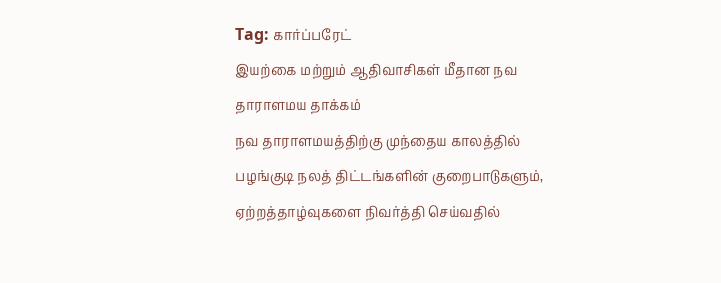Tag: கார்ப்பரேட்
இயற்கை மற்றும் ஆதிவாசிகள் மீதான நவ தாராளமய தாக்கம்
நவ தாராளமயத்திற்கு முந்தைய காலத்தில் பழங்குடி நலத் திட்டங்களின் குறைபாடுகளும், ஏற்றத்தாழ்வுகளை நிவர்த்தி செய்வதில்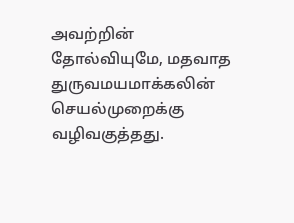அவற்றின் தோல்வியுமே, மதவாத துருவமயமாக்கலின் செயல்முறைக்கு வழிவகுத்தது.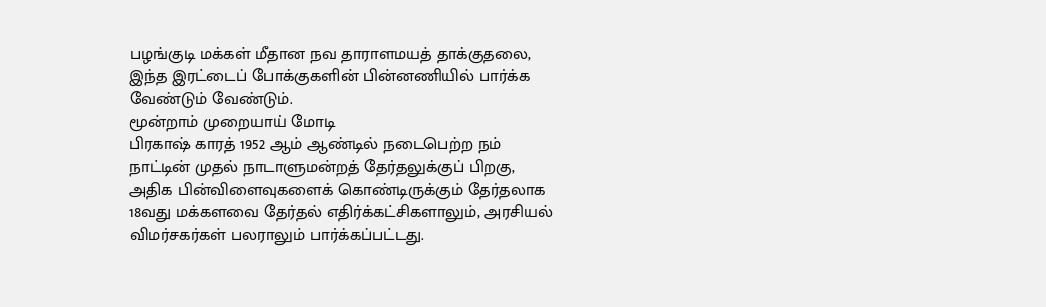பழங்குடி மக்கள் மீதான நவ தாராளமயத் தாக்குதலை, இந்த இரட்டைப் போக்குகளின் பின்னணியில் பார்க்க வேண்டும் வேண்டும்.
மூன்றாம் முறையாய் மோடி
பிரகாஷ் காரத் 1952 ஆம் ஆண்டில் நடைபெற்ற நம் நாட்டின் முதல் நாடாளுமன்றத் தேர்தலுக்குப் பிறகு, அதிக பின்விளைவுகளைக் கொண்டிருக்கும் தேர்தலாக 18வது மக்களவை தேர்தல் எதிர்க்கட்சிகளாலும், அரசியல் விமர்சகர்கள் பலராலும் பார்க்கப்பட்டது.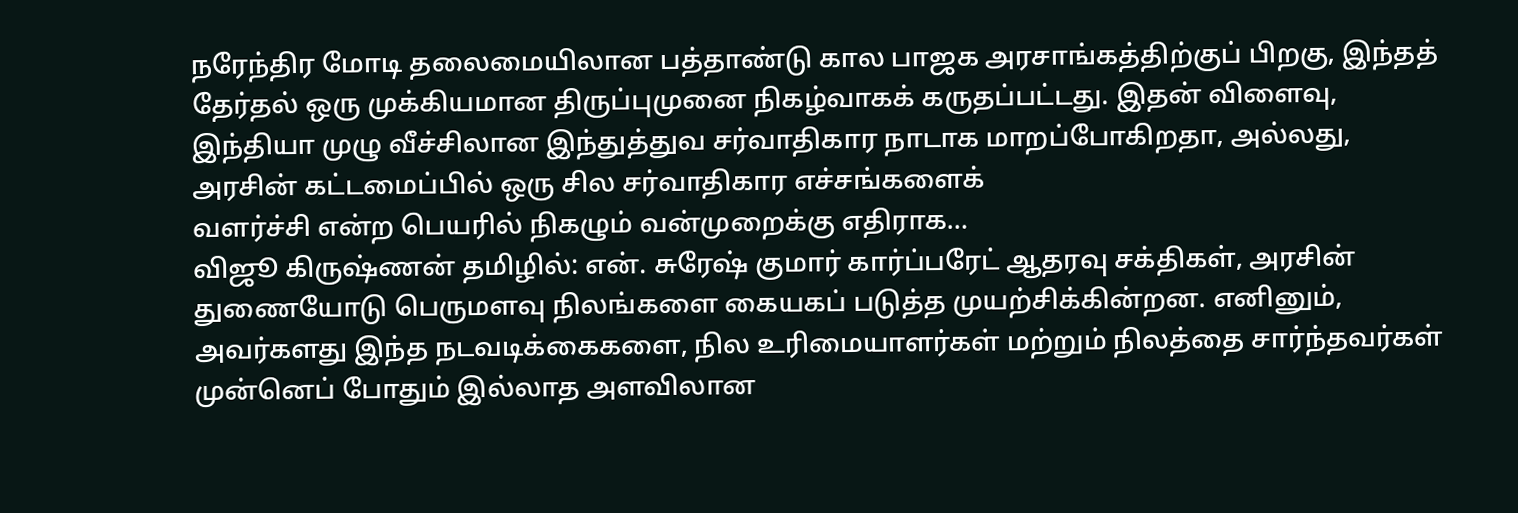நரேந்திர மோடி தலைமையிலான பத்தாண்டு கால பாஜக அரசாங்கத்திற்குப் பிறகு, இந்தத் தேர்தல் ஒரு முக்கியமான திருப்புமுனை நிகழ்வாகக் கருதப்பட்டது. இதன் விளைவு, இந்தியா முழு வீச்சிலான இந்துத்துவ சர்வாதிகார நாடாக மாறப்போகிறதா, அல்லது, அரசின் கட்டமைப்பில் ஒரு சில சர்வாதிகார எச்சங்களைக்
வளர்ச்சி என்ற பெயரில் நிகழும் வன்முறைக்கு எதிராக…
விஜூ கிருஷ்ணன் தமிழில்: என். சுரேஷ் குமார் கார்ப்பரேட் ஆதரவு சக்திகள், அரசின் துணையோடு பெருமளவு நிலங்களை கையகப் படுத்த முயற்சிக்கின்றன. எனினும், அவர்களது இந்த நடவடிக்கைகளை, நில உரிமையாளர்கள் மற்றும் நிலத்தை சார்ந்தவர்கள் முன்னெப் போதும் இல்லாத அளவிலான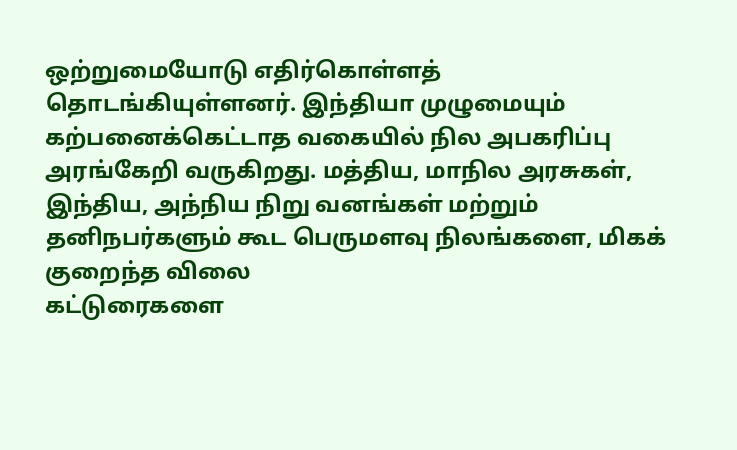ஒற்றுமையோடு எதிர்கொள்ளத் தொடங்கியுள்ளனர். இந்தியா முழுமையும் கற்பனைக்கெட்டாத வகையில் நில அபகரிப்பு அரங்கேறி வருகிறது. மத்திய, மாநில அரசுகள், இந்திய, அந்நிய நிறு வனங்கள் மற்றும் தனிநபர்களும் கூட பெருமளவு நிலங்களை, மிகக் குறைந்த விலை
கட்டுரைகளை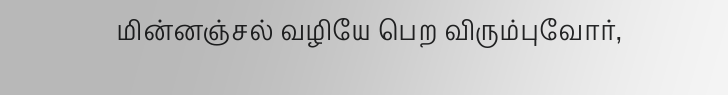மின்னஞ்சல் வழியே பெற விரும்புவோர்,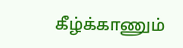கீழ்க்காணும்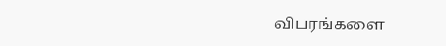விபரங்களை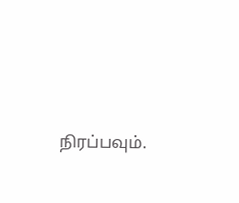நிரப்பவும்.